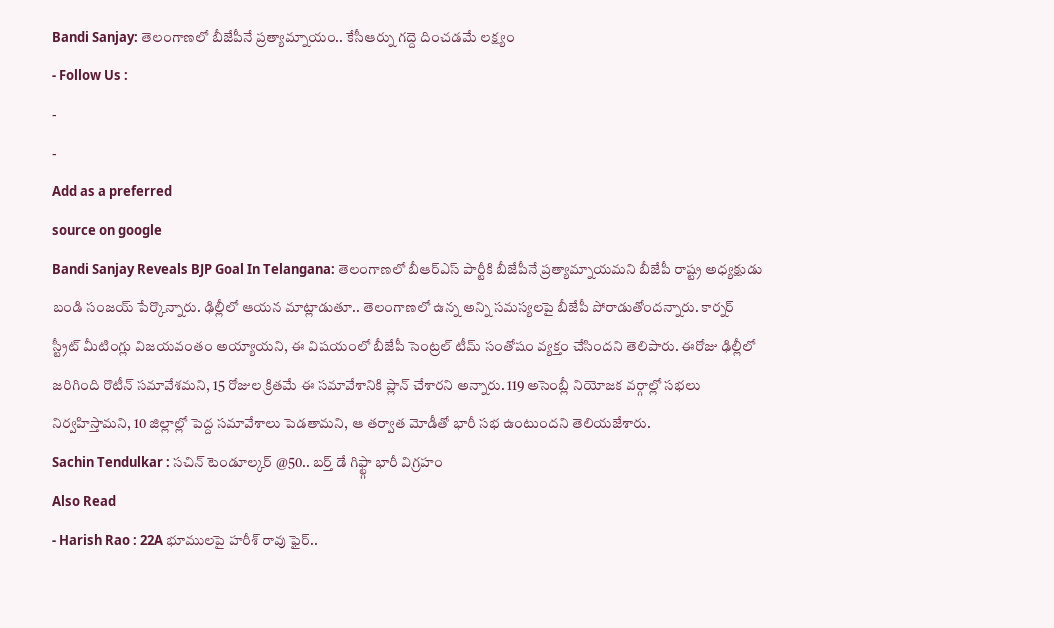Bandi Sanjay: తెలంగాణలో బీజేపీనే ప్రత్యామ్నాయం.. కేసీఆర్ను గద్దె దించడమే లక్ష్యం
- Follow Us :
-
-
Add as a preferred
source on google
Bandi Sanjay Reveals BJP Goal In Telangana: తెలంగాణలో బీఆర్ఎస్ పార్టీకి బీజేపీనే ప్రత్యామ్నాయమని బీజేపీ రాష్ట్ర అధ్యక్షుడు బండి సంజయ్ పేర్కొన్నారు. ఢిల్లీలో ఆయన మాట్లాడుతూ.. తెలంగాణలో ఉన్న అన్ని సమస్యలపై బీజేపీ పోరాడుతోందన్నారు. కార్నర్ స్ట్రీట్ మీటింగ్లు విజయవంతం అయ్యాయని, ఈ విషయంలో బీజేపీ సెంట్రల్ టీమ్ సంతోషం వ్యక్తం చేసిందని తెలిపారు. ఈరోజు ఢిల్లీలో జరిగింది రొటీన్ సమావేశమని, 15 రోజుల క్రితమే ఈ సమావేశానికి ప్లాన్ చేశారని అన్నారు. 119 అసెంబ్లీ నియోజక వర్గాల్లో సభలు నిర్వహిస్తామని, 10 జిల్లాల్లో పెద్ద సమావేశాలు పెడతామని, ఆ తర్వాత మోడీతో భారీ సభ ఉంటుందని తెలియజేశారు.
Sachin Tendulkar : సచిన్ టెండూల్కర్ @50.. బర్త్ డే గిఫ్ట్గా భారీ విగ్రహం
Also Read
- Harish Rao : 22A భూములపై హరీశ్ రావు ఫైర్..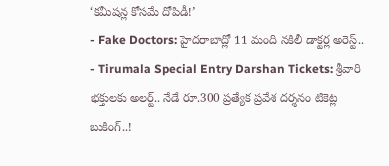‘కమీషన్ల కోసమే దోపిడీ!’
- Fake Doctors: హైదరాబాద్లో 11 మంది నకిలీ డాక్టర్ల అరెస్ట్..
- Tirumala Special Entry Darshan Tickets: శ్రీవారి భక్తులకు అలర్ట్.. నేడే రూ.300 ప్రత్యేక ప్రవేశ దర్శనం టికెట్ల బుకింగ్..!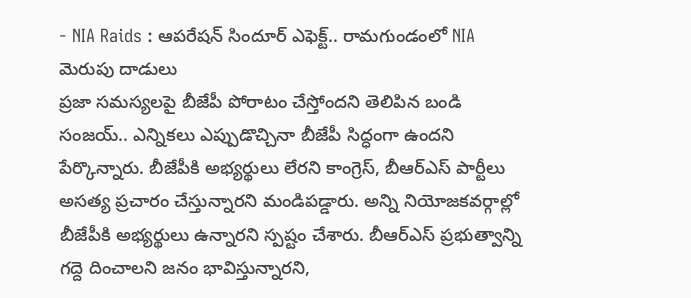- NIA Raids : ఆపరేషన్ సిందూర్ ఎఫెక్ట్.. రామగుండంలో NIA మెరుపు దాడులు
ప్రజా సమస్యలపై బీజేపీ పోరాటం చేస్తోందని తెలిపిన బండి సంజయ్.. ఎన్నికలు ఎప్పుడొచ్చినా బీజేపీ సిద్ధంగా ఉందని పేర్కొన్నారు. బీజేపీకి అభ్యర్థులు లేరని కాంగ్రెస్, బీఆర్ఎస్ పార్టీలు అసత్య ప్రచారం చేస్తున్నారని మండిపడ్డారు. అన్ని నియోజకవర్గాల్లో బీజేపీకి అభ్యర్థులు ఉన్నారని స్పష్టం చేశారు. బీఆర్ఎస్ ప్రభుత్వాన్ని గద్దె దించాలని జనం భావిస్తున్నారని,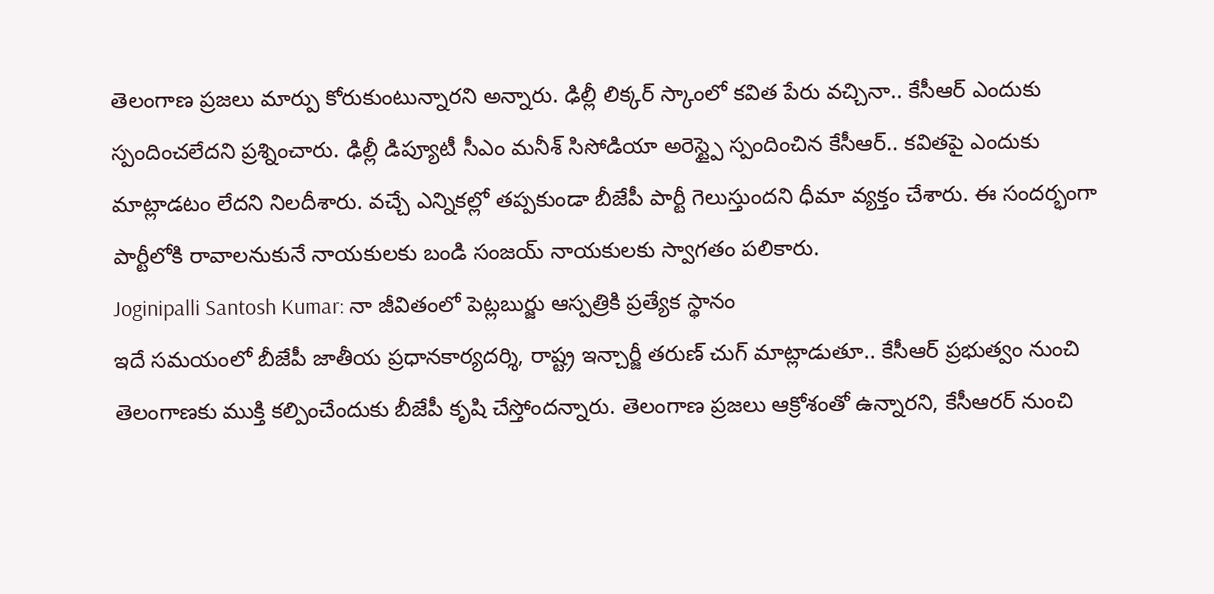తెలంగాణ ప్రజలు మార్పు కోరుకుంటున్నారని అన్నారు. ఢిల్లీ లిక్కర్ స్కాంలో కవిత పేరు వచ్చినా.. కేసీఆర్ ఎందుకు స్పందించలేదని ప్రశ్నించారు. ఢిల్లీ డిప్యూటీ సీఎం మనీశ్ సిసోడియా అరెస్ట్పై స్పందించిన కేసీఆర్.. కవితపై ఎందుకు మాట్లాడటం లేదని నిలదీశారు. వచ్చే ఎన్నికల్లో తప్పకుండా బీజేపీ పార్టీ గెలుస్తుందని ధీమా వ్యక్తం చేశారు. ఈ సందర్భంగా పార్టీలోకి రావాలనుకునే నాయకులకు బండి సంజయ్ నాయకులకు స్వాగతం పలికారు.
Joginipalli Santosh Kumar: నా జీవితంలో పెట్లబుర్జు ఆస్పత్రికి ప్రత్యేక స్థానం
ఇదే సమయంలో బీజేపీ జాతీయ ప్రధానకార్యదర్శి, రాష్ట్ర ఇన్చార్జీ తరుణ్ చుగ్ మాట్లాడుతూ.. కేసీఆర్ ప్రభుత్వం నుంచి తెలంగాణకు ముక్తి కల్పించేందుకు బీజేపీ కృషి చేస్తోందన్నారు. తెలంగాణ ప్రజలు ఆక్రోశంతో ఉన్నారని, కేసీఆరర్ నుంచి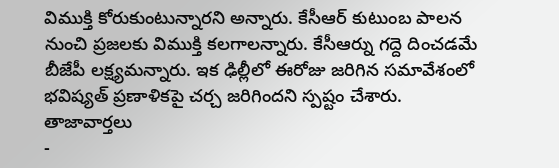విముక్తి కోరుకుంటున్నారని అన్నారు. కేసీఆర్ కుటుంబ పాలన నుంచి ప్రజలకు విముక్తి కలగాలన్నారు. కేసీఆర్ను గద్దె దించడమే బీజేపీ లక్ష్యమన్నారు. ఇక ఢిల్లీలో ఈరోజు జరిగిన సమావేశంలో భవిష్యత్ ప్రణాళికపై చర్చ జరిగిందని స్పష్టం చేశారు.
తాజావార్తలు
-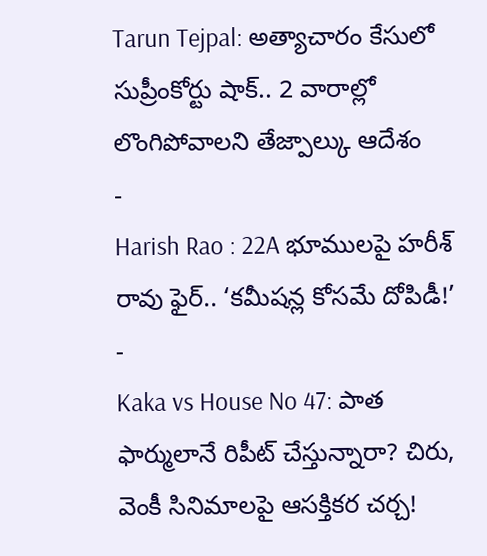Tarun Tejpal: అత్యాచారం కేసులో సుప్రీంకోర్టు షాక్.. 2 వారాల్లో లొంగిపోవాలని తేజ్పాల్కు ఆదేశం
-
Harish Rao : 22A భూములపై హరీశ్ రావు ఫైర్.. ‘కమీషన్ల కోసమే దోపిడీ!’
-
Kaka vs House No 47: పాత ఫార్ములానే రిపీట్ చేస్తున్నారా? చిరు, వెంకీ సినిమాలపై ఆసక్తికర చర్చ!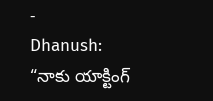-
Dhanush: “నాకు యాక్టింగ్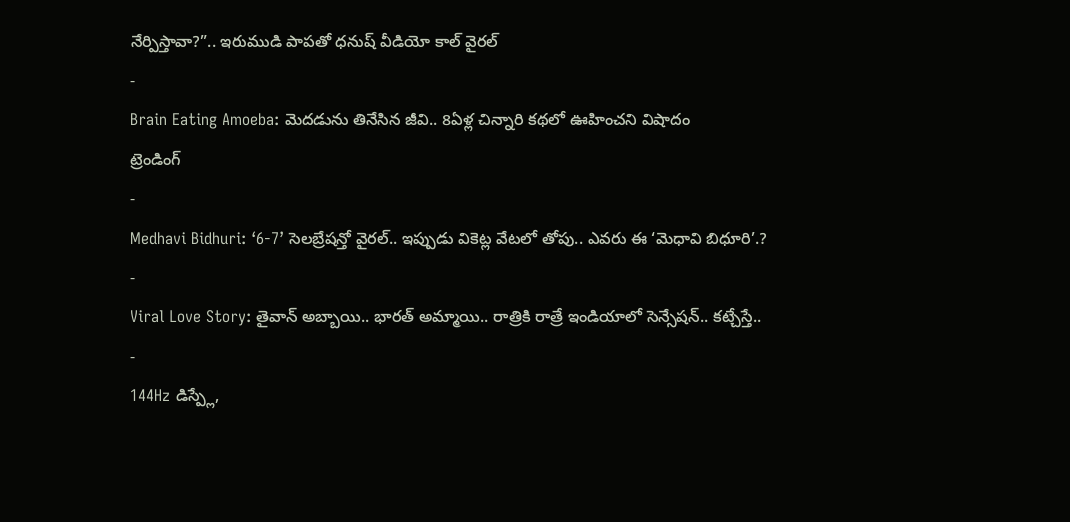నేర్పిస్తావా?”.. ఇరుముడి పాపతో ధనుష్ వీడియో కాల్ వైరల్
-
Brain Eating Amoeba: మెదడును తినేసిన జీవి.. 8ఏళ్ల చిన్నారి కథలో ఊహించని విషాదం
ట్రెండింగ్
-
Medhavi Bidhuri: ‘6-7’ సెలబ్రేషన్తో వైరల్.. ఇప్పుడు వికెట్ల వేటలో తోపు.. ఎవరు ఈ ‘మెధావి బిధూరి’.?
-
Viral Love Story: తైవాన్ అబ్బాయి.. భారత్ అమ్మాయి.. రాత్రికి రాత్రే ఇండియాలో సెన్సేషన్.. కట్చేస్తే..
-
144Hz డిస్ప్లే,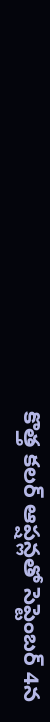కొత్త కలర్ ఆప్షన్లతో సెప్టెంబర్ 4న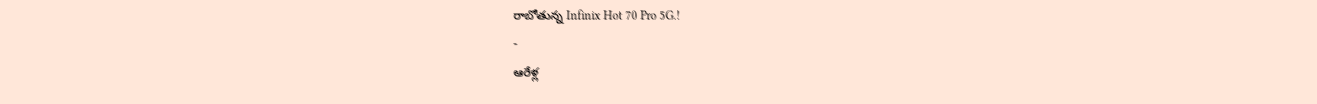రాబోతున్న Infinix Hot 70 Pro 5G.!
-
ఆరేళ్ల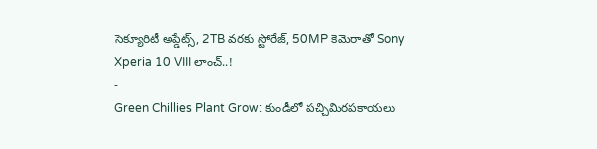సెక్యూరిటీ అప్డేట్స్, 2TB వరకు స్టోరేజ్, 50MP కెమెరాతో Sony Xperia 10 VIII లాంచ్..!
-
Green Chillies Plant Grow: కుండీలో పచ్చిమిరపకాయలు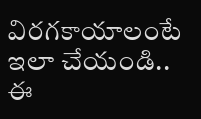విరగకాయాలంటే ఇలా చేయండి.. ఈ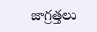జాగ్రత్తలు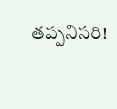తప్పనిసరి!